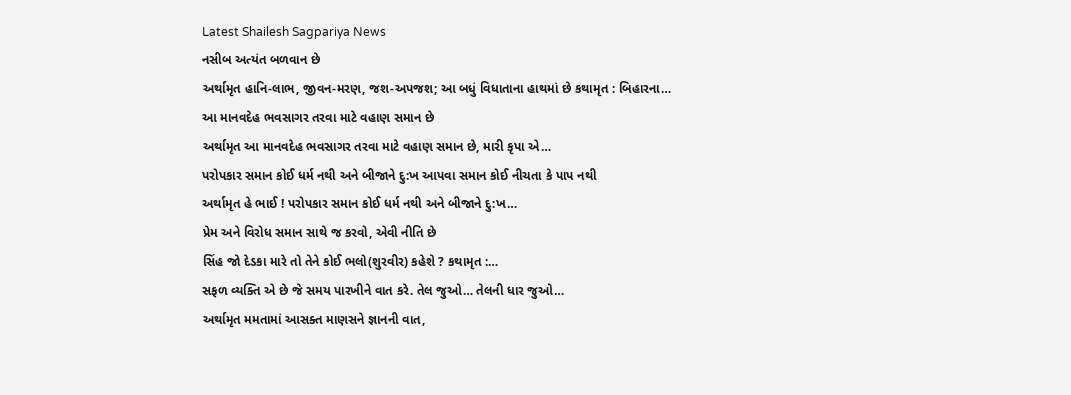Latest Shailesh Sagpariya News
નસીબ અત્યંત બળવાન છે
અર્થામૃત હાનિ-લાભ, જીવન-મરણ, જશ-અપજશ; આ બધું વિધાતાના હાથમાં છે કથામૃત : બિહારના…
આ માનવદેહ ભવસાગર તરવા માટે વહાણ સમાન છે
અર્થામૃત આ માનવદેહ ભવસાગર તરવા માટે વહાણ સમાન છે, મારી કૃપા એ…
પરોપકાર સમાન કોઈ ધર્મ નથી અને બીજાને દુ:ખ આપવા સમાન કોઈ નીચતા કે પાપ નથી
અર્થામૃત હે ભાઈ ! પરોપકાર સમાન કોઈ ધર્મ નથી અને બીજાને દુ:ખ…
પ્રેમ અને વિરોધ સમાન સાથે જ કરવો, એવી નીતિ છે
સિંહ જો દેડકા મારે તો તેને કોઈ ભલો(શુરવીર) કહેશે ? કથામૃત :…
સફળ વ્યક્તિ એ છે જે સમય પારખીને વાત કરે. તેલ જુઓ… તેલની ધાર જુઓ…
અર્થામૃત મમતામાં આસક્ત માણસને જ્ઞાનની વાત,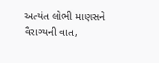અત્યંત લોભી માણસને વૈરાગ્યની વાત,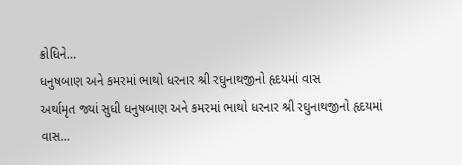ક્રોધિને…
ધનુષબાણ અને કમરમાં ભાથો ધરનાર શ્રી રઘુનાથજીનો હૃદયમાં વાસ
અર્થામૃત જ્યાં સુધી ધનુષબાણ અને કમરમાં ભાથો ધરનાર શ્રી રઘુનાથજીનો હૃદયમાં વાસ…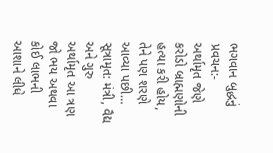ભગવાન બુદ્ધનું પ્રવચન:-
અર્થામૃત જેણે કરોડો બ્રાહ્મણોની હત્યા કરી હોય, તેને પણ શરણે આવ્યા પછી…
સૂત્રામૃત: મંત્રી, વૈદ્ય અને ગુરુ
અર્થામૃત આ ત્રણ જો ભય અથવા કોઈ લાભની આશાને લીધે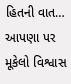હિતની વાત…
આપણા પર મૂકેલો વિશ્વાસ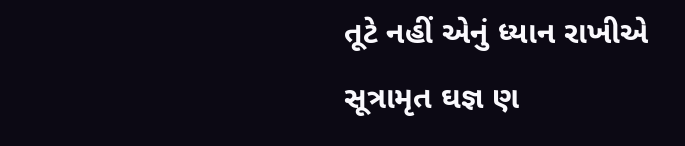તૂટે નહીં એનું ધ્યાન રાખીએ
સૂત્રામૃત ઘજ્ઞ ણ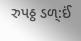રુપઠ્ઠ ડળ્:ઈં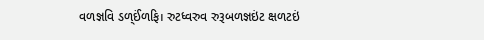વળજ્ઞવિ ડળ્ઈંળફિ। રુટધ્વરુવ રુરૂબળજ્ઞઇંટ ક્ષળટઇં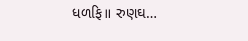ધળફિ॥ રુણઘ…